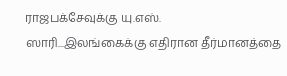ராஜபக்சேவுக்கு யு.எஸ். ஸாரி...இலங்கைக்கு எதிரான தீர்மானத்தை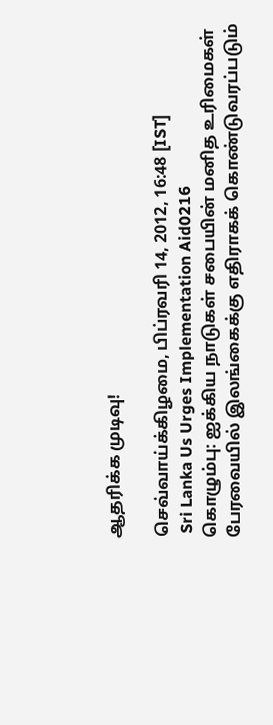ஆதரிக்க முடிவு!

செவ்வாய்க்கிழமை, பிப்ரவரி 14, 2012, 16:48 [IST]
 Sri Lanka Us Urges Implementation Aid0216
கொழும்பு: ஐக்கிய நாடுகள் சபையின் மனித உரிமைகள் பேரவையில் இலங்கைக்கு எதிராகக் கொண்டுவரப்படும்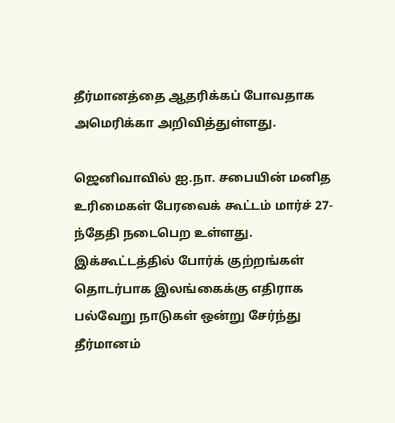தீர்மானத்தை ஆதரிக்கப் போவதாக அமெரிக்கா அறிவித்துள்ளது.

ஜெனிவாவில் ஐ.நா. சபையின் மனித உரிமைகள் பேரவைக் கூட்டம் மார்ச் 27-ந்தேதி நடைபெற உள்ளது. இக்கூட்டத்தில் போர்க் குற்றங்கள் தொடர்பாக இலங்கைக்கு எதிராக பல்வேறு நாடுகள் ஒன்று சேர்ந்து தீர்மானம்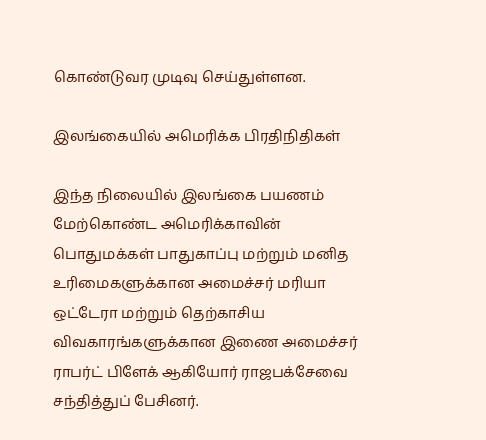கொண்டுவர முடிவு செய்துள்ளன.

இலங்கையில் அமெரிக்க பிரதிநிதிகள்

இந்த நிலையில் இலங்கை பயணம் மேற்கொண்ட அமெரிக்காவின் பொதுமக்கள் பாதுகாப்பு மற்றும் மனித உரிமைகளுக்கான அமைச்சர் மரியா ஒட்டேரா மற்றும் தெற்காசிய விவகாரங்களுக்கான இணை அமைச்சர் ராபர்ட் பிளேக் ஆகியோர் ராஜபக்சேவை சந்தித்துப் பேசினர்.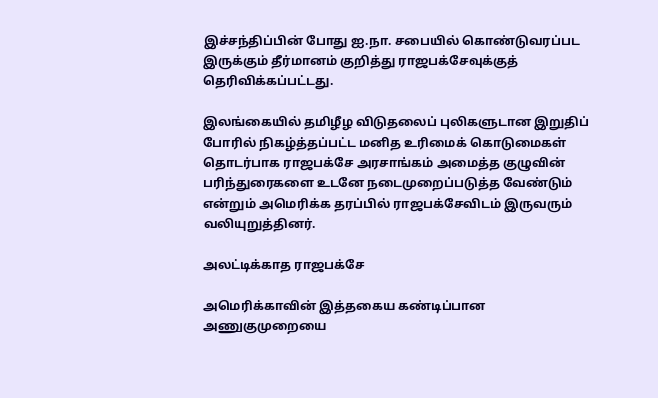இச்சந்திப்பின் போது ஐ.நா. சபையில் கொண்டுவரப்பட இருக்கும் தீர்மானம் குறித்து ராஜபக்சேவுக்குத் தெரிவிக்கப்பட்டது.

இலங்கையில் தமிழீழ விடுதலைப் புலிகளுடான இறுதிப் போரில் நிகழ்த்தப்பட்ட மனித உரிமைக் கொடுமைகள் தொடர்பாக ராஜபக்சே அரசாங்கம் அமைத்த குழுவின் பரிந்துரைகளை உடனே நடைமுறைப்படுத்த வேண்டும் என்றும் அமெரிக்க தரப்பில் ராஜபக்சேவிடம் இருவரும் வலியுறுத்தினர்.

அலட்டிக்காத ராஜபக்சே

அமெரிக்காவின் இத்தகைய கண்டிப்பான அணுகுமுறையை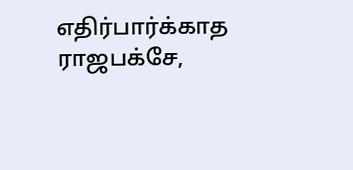எதிர்பார்க்காத ராஜபக்சே,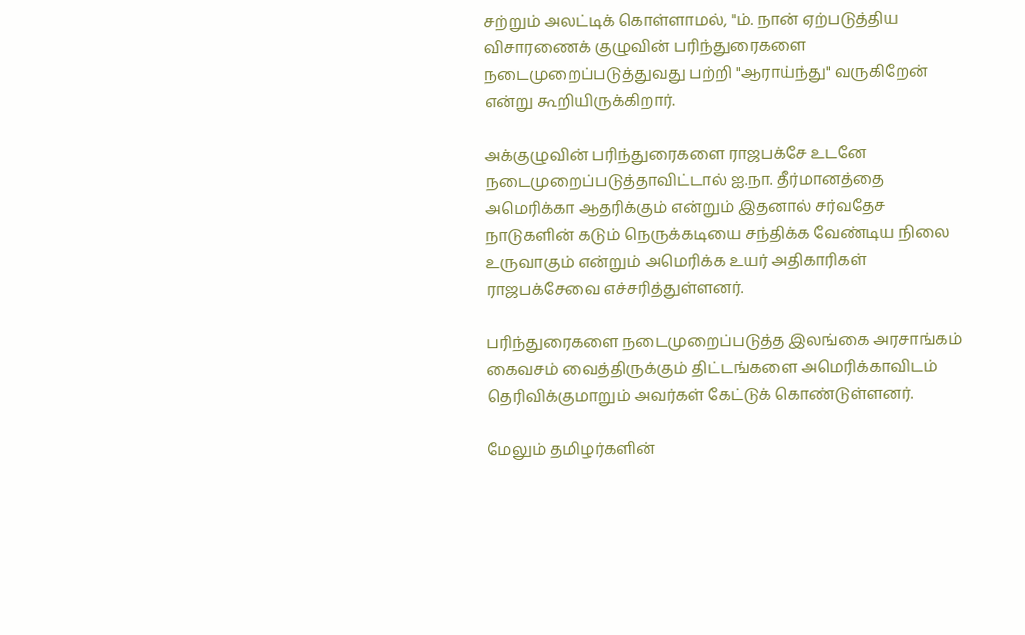சற்றும் அலட்டிக் கொள்ளாமல், "ம். நான் ஏற்படுத்திய விசாரணைக் குழுவின் பரிந்துரைகளை நடைமுறைப்படுத்துவது பற்றி "ஆராய்ந்து" வருகிறேன் என்று கூறியிருக்கிறார்.

அக்குழுவின் பரிந்துரைகளை ராஜபக்சே உடனே நடைமுறைப்படுத்தாவிட்டால் ஐ.நா. தீர்மானத்தை அமெரிக்கா ஆதரிக்கும் என்றும் இதனால் சர்வதேச நாடுகளின் கடும் நெருக்கடியை சந்திக்க வேண்டிய நிலை உருவாகும் என்றும் அமெரிக்க உயர் அதிகாரிகள் ராஜபக்சேவை எச்சரித்துள்ளனர்.

பரிந்துரைகளை நடைமுறைப்படுத்த இலங்கை அரசாங்கம் கைவசம் வைத்திருக்கும் திட்டங்களை அமெரிக்காவிடம் தெரிவிக்குமாறும் அவர்கள் கேட்டுக் கொண்டுள்ளனர்.

மேலும் தமிழர்களின்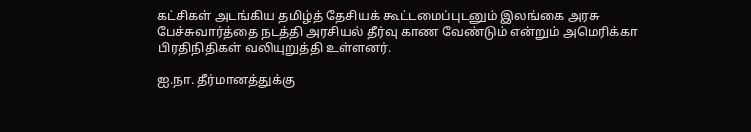கட்சிகள் அடங்கிய தமிழ்த் தேசியக் கூட்டமைப்புடனும் இலங்கை அரசு பேச்சுவார்த்தை நடத்தி அரசியல் தீர்வு காண வேண்டும் என்றும் அமெரிக்கா பிரதிநிதிகள் வலியுறுத்தி உள்ளனர்.

ஐ.நா. தீர்மானத்துக்கு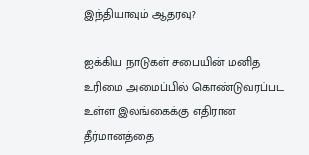இந்தியாவும் ஆதரவு?

ஐக்கிய நாடுகள் சபையின் மனித உரிமை அமைப்பில் கொண்டுவரப்பட உள்ள இலங்கைக்கு எதிரான தீர்மானத்தை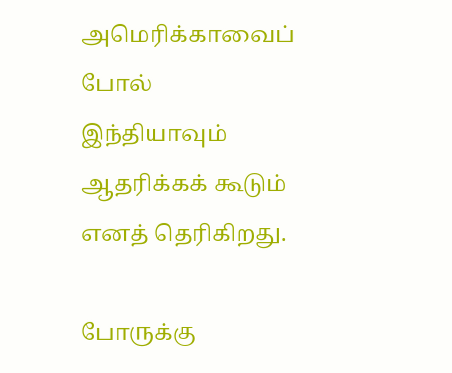அமெரிக்காவைப் போல் இந்தியாவும் ஆதரிக்கக் கூடும் எனத் தெரிகிறது.

போருக்கு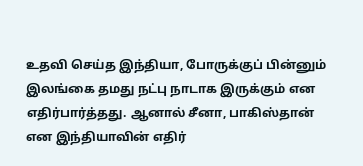உதவி செய்த இந்தியா, போருக்குப் பின்னும் இலங்கை தமது நட்பு நாடாக இருக்கும் என எதிர்பார்த்தது. ஆனால் சீனா, பாகிஸ்தான் என இந்தியாவின் எதிர்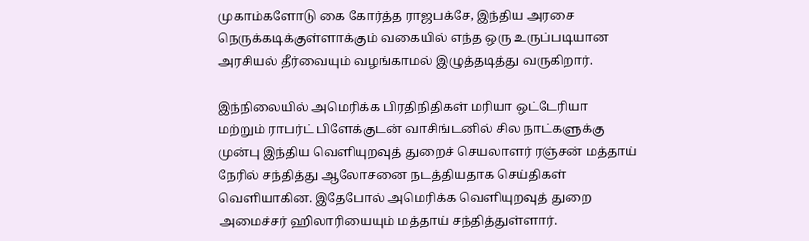முகாம்களோடு கை கோர்த்த ராஜபக்சே, இந்திய அரசை நெருக்கடிக்குள்ளாக்கும் வகையில் எந்த ஒரு உருப்படியான அரசியல் தீர்வையும் வழங்காமல் இழுத்தடித்து வருகிறார்.

இந்நிலையில் அமெரிக்க பிரதிநிதிகள் மரியா ஒட்டேரியா மற்றும் ராபர்ட் பிளேக்குடன் வாசிங்டனில் சில நாட்களுக்கு முன்பு இந்திய வெளியுறவுத் துறைச் செயலாளர் ரஞ்சன் மத்தாய் நேரில் சந்தித்து ஆலோசனை நடத்தியதாக செய்திகள் வெளியாகின. இதேபோல் அமெரிக்க வெளியுறவுத் துறை அமைச்சர் ஹிலாரியையும் மத்தாய் சந்தித்துள்ளார்.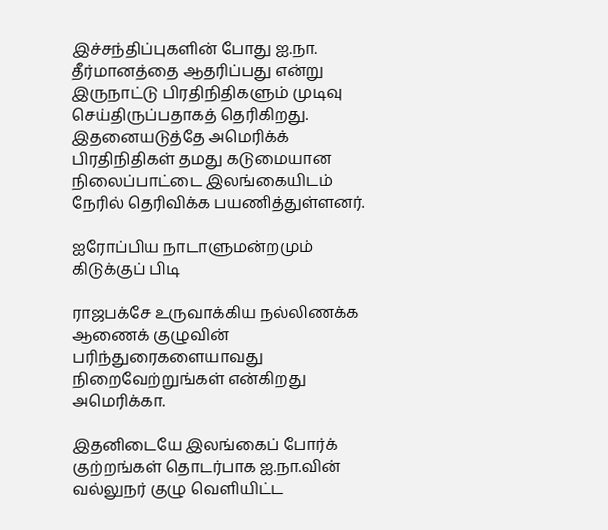இச்சந்திப்புகளின் போது ஐ.நா. தீர்மானத்தை ஆதரிப்பது என்று இருநாட்டு பிரதிநிதிகளும் முடிவு செய்திருப்பதாகத் தெரிகிறது. இதனையடுத்தே அமெரிக்க் பிரதிநிதிகள் தமது கடுமையான நிலைப்பாட்டை இலங்கையிடம் நேரில் தெரிவிக்க பயணித்துள்ளனர்.

ஐரோப்பிய நாடாளுமன்றமும் கிடுக்குப் பிடி

ராஜபக்சே உருவாக்கிய நல்லிணக்க ஆணைக் குழுவின் பரிந்துரைகளையாவது நிறைவேற்றுங்கள் என்கிறது அமெரிக்கா.

இதனிடையே இலங்கைப் போர்க் குற்றங்கள் தொடர்பாக ஐ.நா.வின் வல்லுநர் குழு வெளியிட்ட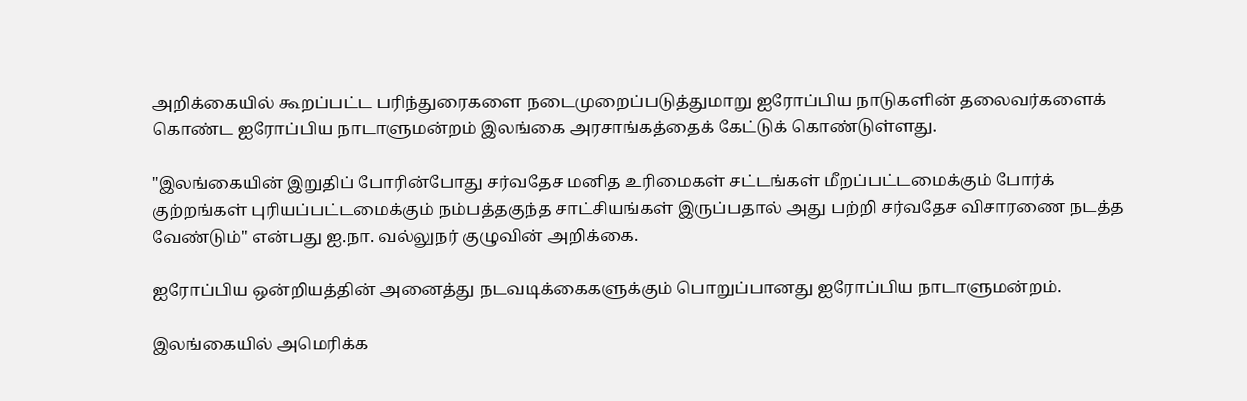அறிக்கையில் கூறப்பட்ட பரிந்துரைகளை நடைமுறைப்படுத்துமாறு ஐரோப்பிய நாடுகளின் தலைவர்களைக் கொண்ட ஐரோப்பிய நாடாளுமன்றம் இலங்கை அரசாங்கத்தைக் கேட்டுக் கொண்டுள்ளது.

"இலங்கையின் இறுதிப் போரின்போது சர்வதேச மனித உரிமைகள் சட்டங்கள் மீறப்பட்டமைக்கும் போர்க் குற்றங்கள் புரியப்பட்டமைக்கும் நம்பத்தகுந்த சாட்சியங்கள் இருப்பதால் அது பற்றி சர்வதேச விசாரணை நடத்த வேண்டும்'' என்பது ஐ.நா. வல்லுநர் குழுவின் அறிக்கை.

ஐரோப்பிய ஒன்றியத்தின் அனைத்து நடவடிக்கைகளுக்கும் பொறுப்பானது ஐரோப்பிய நாடாளுமன்றம்.

இலங்கையில் அமெரிக்க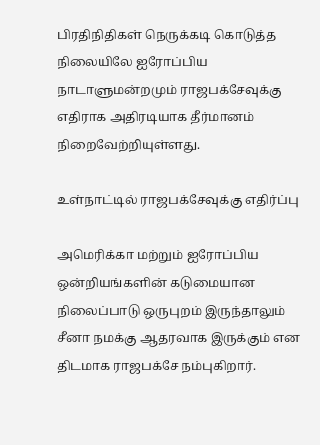பிரதிநிதிகள் நெருக்கடி கொடுத்த நிலையிலே ஐரோப்பிய நாடாளுமன்றமும் ராஜபக்சேவுக்கு எதிராக அதிரடியாக தீர்மானம் நிறைவேற்றியுள்ளது.

உள்நாட்டில் ராஜபக்சேவுக்கு எதிர்ப்பு

அமெரிக்கா மற்றும் ஐரோப்பிய ஒன்றியங்களின் கடுமையான நிலைப்பாடு ஒருபுறம் இருந்தாலும் சீனா நமக்கு ஆதரவாக இருக்கும் என திடமாக ராஜபக்சே நம்புகிறார்.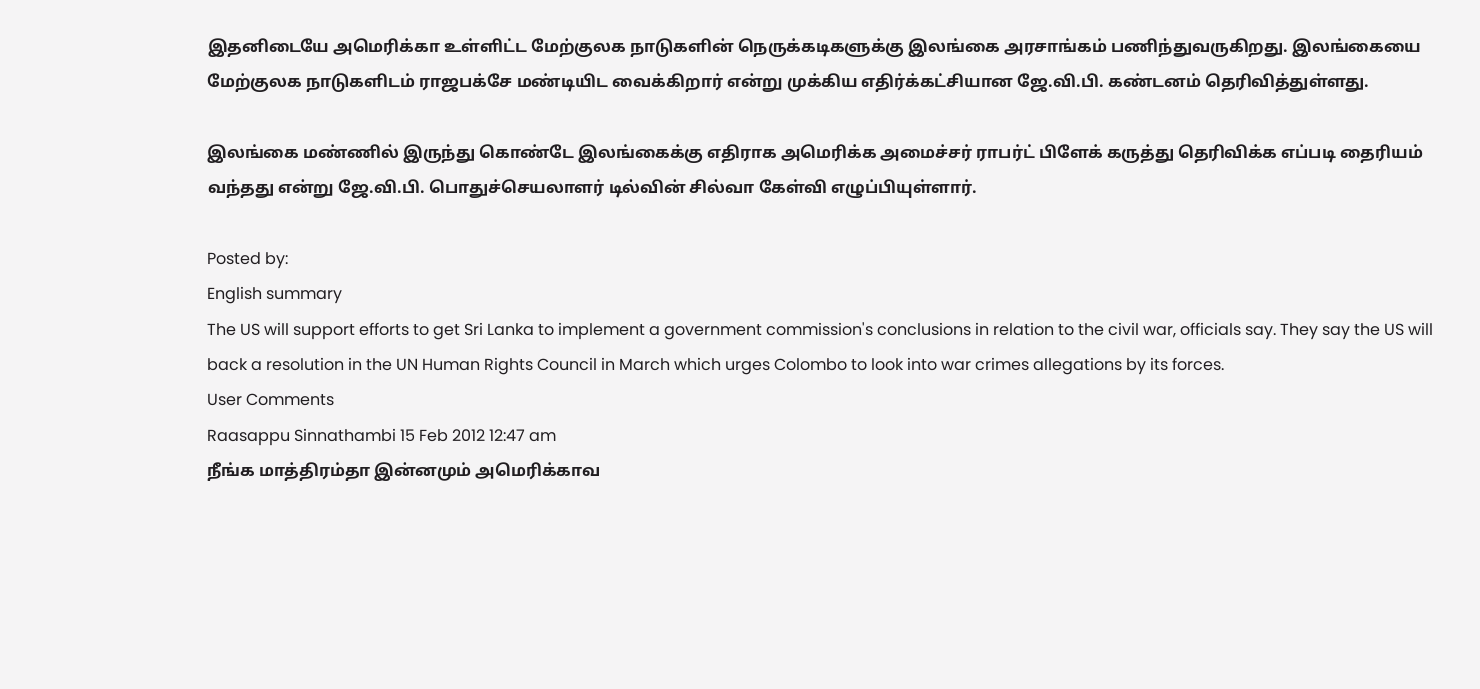இதனிடையே அமெரிக்கா உள்ளிட்ட மேற்குலக நாடுகளின் நெருக்கடிகளுக்கு இலங்கை அரசாங்கம் பணிந்துவருகிறது. இலங்கையை மேற்குலக நாடுகளிடம் ராஜபக்சே மண்டியிட வைக்கிறார் என்று முக்கிய எதிர்க்கட்சியான ஜே.வி.பி. கண்டனம் தெரிவித்துள்ளது.

இலங்கை மண்ணில் இருந்து கொண்டே இலங்கைக்கு எதிராக அமெரிக்க அமைச்சர் ராபர்ட் பிளேக் கருத்து தெரிவிக்க எப்படி தைரியம் வந்தது என்று ஜே.வி.பி. பொதுச்செயலாளர் டில்வின் சில்வா கேள்வி எழுப்பியுள்ளார்.

Posted by:
English summary
The US will support efforts to get Sri Lanka to implement a government commission's conclusions in relation to the civil war, officials say. They say the US will back a resolution in the UN Human Rights Council in March which urges Colombo to look into war crimes allegations by its forces.
User Comments
Raasappu Sinnathambi 15 Feb 2012 12:47 am
நீங்க மாத்திரம்தா இன்னமும் அமெரிக்காவ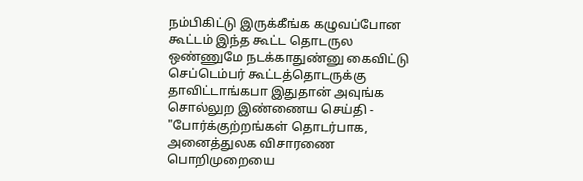நம்பிகிட்டு இருக்கீங்க கழுவப்போன கூட்டம் இந்த கூட்ட தொடருல ஒண்ணுமே நடக்காதுண்னு கைவிட்டு செப்டெம்பர் கூட்டத்தொடருக்கு தாவிட்டாங்கபா இதுதான் அவுங்க சொல்லுற இண்ணைய செய்தி - "போர்க்குற்றங்கள் தொடர்பாக, அனைத்துலக விசாரணை பொறிமுறையை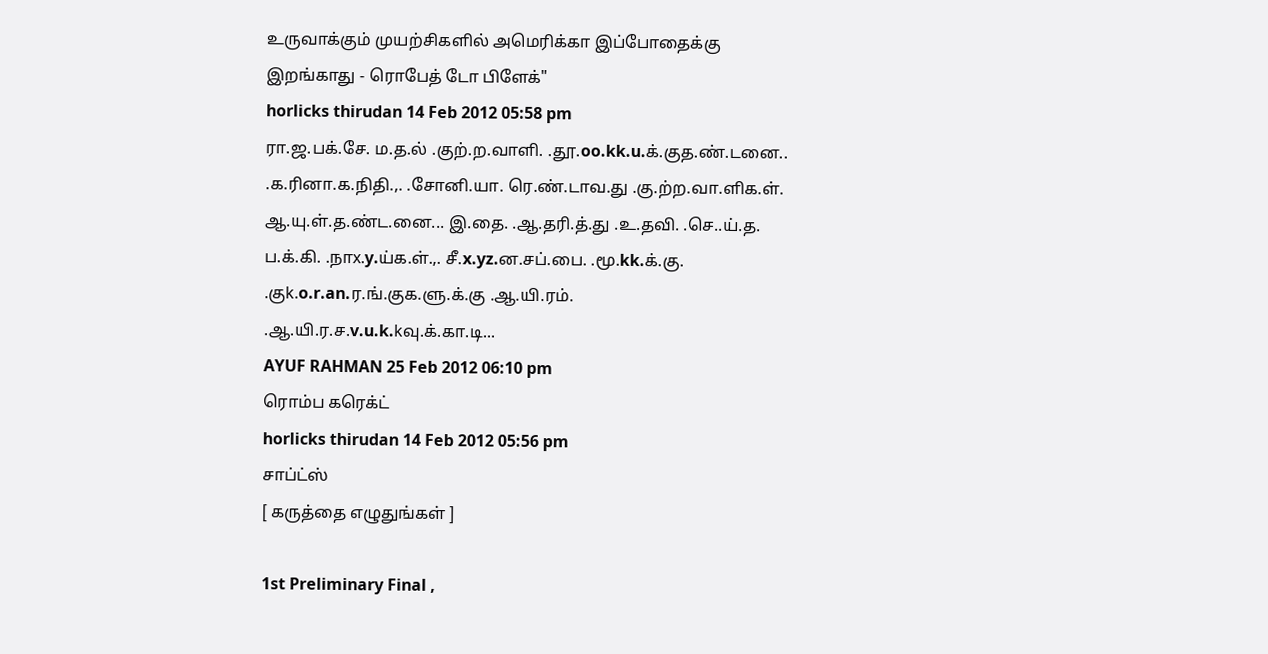உருவாக்கும் முயற்சிகளில் அமெரிக்கா இப்போதைக்கு இறங்காது - ரொபேத் டோ பிளேக்"
horlicks thirudan 14 Feb 2012 05:58 pm
ரா.ஜ.பக்.சே. ம.த.ல் .குற்.ற.வாளி. .தூ.oo.kk.u.க்.குத.ண்.டனை.. .க.ரினா.க.நிதி.,. .சோனி.யா. ரெ.ண்.டாவ.து .கு.ற்ற.வா.ளிக.ள். ஆ.யு.ள்.த.ண்ட.னை... இ.தை. .ஆ.தரி.த்.து .உ.தவி. .செ..ய்.த. ப.க்.கி. .நாx.y.ய்க.ள்.,. சீ.x.yz.ன.சப்.பை. .மூ.kk.க்.கு. .குk.o.r.an.ர.ங்.குக.ளு.க்.கு .ஆ.யி.ரம். .ஆ.யி.ர.ச.v.u.k.kவு.க்.கா.டி...
AYUF RAHMAN 25 Feb 2012 06:10 pm
ரொம்ப கரெக்ட்
horlicks thirudan 14 Feb 2012 05:56 pm
சாப்ட்ஸ்
[ கருத்தை எழுதுங்கள் ]

1st Preliminary Final ,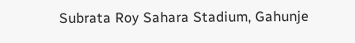Subrata Roy Sahara Stadium, Gahunje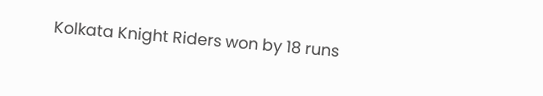Kolkata Knight Riders won by 18 runs